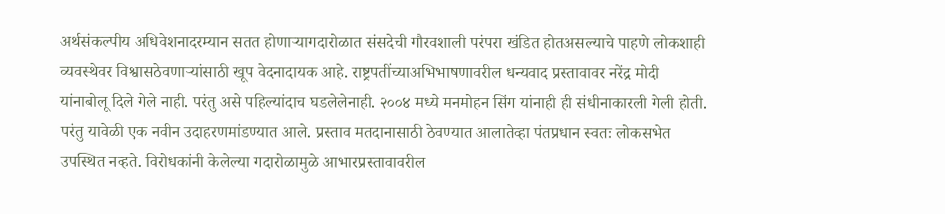अर्थसंकल्पीय अधिवेशनादरम्यान सतत होणाऱ्यागदारोळात संसदेची गौरवशाली परंपरा खंडित होतअसल्याचे पाहणे लोकशाही व्यवस्थेवर विश्वासठेवणाऱ्यांसाठी खूप वेदनादायक आहे. राष्ट्रपतींच्याअभिभाषणावरील धन्यवाद प्रस्तावावर नरेंद्र मोदी यांनाबोलू दिले गेले नाही. परंतु असे पहिल्यांदाच घडलेलेनाही. २००४ मध्ये मनमोहन सिंग यांनाही ही संधीनाकारली गेली होती. परंतु यावेळी एक नवीन उदाहरणमांडण्यात आले. प्रस्ताव मतदानासाठी ठेवण्यात आलातेव्हा पंतप्रधान स्वतः लोकसभेत उपस्थित नव्हते. विरोधकांनी केलेल्या गदारोळामुळे आभारप्रस्तावावरील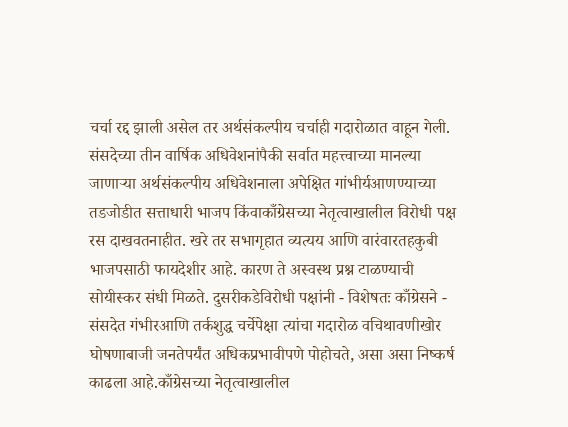चर्चा रद्द झाली असेल तर अर्थसंकल्पीय चर्चाही गदारोळात वाहून गेली. संसदेच्या तीन वार्षिक अधिवेशनांपैकी सर्वात महत्त्वाच्या मानल्या जाणाऱ्या अर्थसंकल्पीय अधिवेशनाला अपेक्षित गांभीर्यआणण्याच्या तडजोडीत सत्ताधारी भाजप किंवाकाँग्रेसच्या नेतृत्वाखालील विरोधी पक्ष रस दाखवतनाहीत. खरे तर सभागृहात व्यत्यय आणि वारंवारतहकुबी भाजपसाठी फायदेशीर आहे. कारण ते अस्वस्थ प्रश्न टाळण्याची सोयीस्कर संधी मिळते. दुसरीकडेविरोधी पक्षांनी - विशेषतः काँग्रेसने - संसदेत गंभीरआणि तर्कशुद्ध चर्चेपेक्षा त्यांचा गदारोळ वचिथावणीखोर घोषणाबाजी जनतेपर्यंत अधिकप्रभावीपणे पोहोचते, असा असा निष्कर्ष काढला आहे.काँग्रेसच्या नेतृत्वाखालील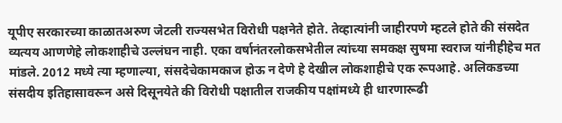यूपीए सरकारच्या काळातअरुण जेटली राज्यसभेत विरोधी पक्षनेते होते. तेव्हात्यांनी जाहीरपणे म्हटले होते की संसदेत व्यत्यय आणणेहे लोकशाहीचे उल्लंघन नाही. एका वर्षानंतरलोकसभेतील त्यांच्या समकक्ष सुषमा स्वराज यांनीहीहेच मत मांडले. 2012 मध्ये त्या म्हणाल्या, संसदेचेकामकाज होऊ न देणे हे देखील लोकशाहीचे एक रूपआहे. अलिकडच्या संसदीय इतिहासावरून असे दिसूनयेते की विरोधी पक्षातील राजकीय पक्षांमध्ये ही धारणारूढी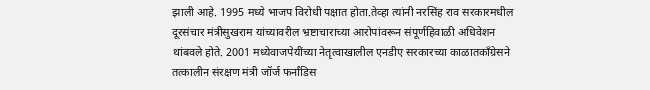झाली आहे. 1995 मध्ये भाजप विरोधी पक्षात होता.तेव्हा त्यांनी नरसिंह राव सरकारमधील दूरसंचार मंत्रीसुखराम यांच्यावरील भ्रष्टाचाराच्या आरोपांवरून संपूर्णहिवाळी अधिवेशन थांबवले होते. 2001 मध्येवाजपेयींच्या नेतृत्वाखालील एनडीए सरकारच्या काळातकाँग्रेसने तत्कालीन संरक्षण मंत्री जॉर्ज फर्नांडिस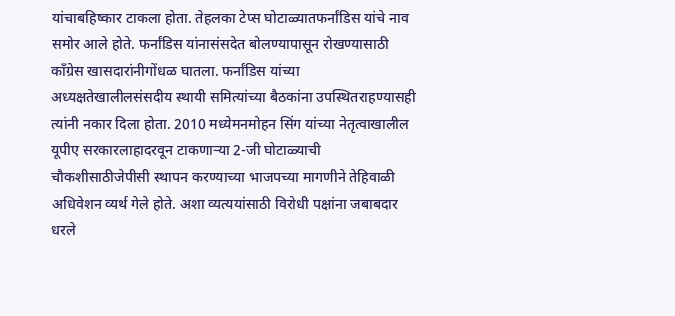यांचाबहिष्कार टाकला होता. तेहलका टेप्स घोटाळ्यातफर्नांडिस यांचे नाव समोर आले होते. फर्नांडिस यांनासंसदेत बोलण्यापासून रोखण्यासाठी काँग्रेस खासदारांनीगोंधळ घातला. फर्नांडिस यांच्या अध्यक्षतेखालीलसंसदीय स्थायी समित्यांच्या बैठकांना उपस्थितराहण्यासही त्यांनी नकार दिला होता. 2010 मध्येमनमोहन सिंग यांच्या नेतृत्वाखालील यूपीए सरकारलाहादरवून टाकणाऱ्या 2-जी घोटाळ्याची चौकशीसाठीजेपीसी स्थापन करण्याच्या भाजपच्या मागणीने तेहिवाळी अधिवेशन व्यर्थ गेले होते. अशा व्यत्ययांसाठी विरोधी पक्षांना जबाबदार धरले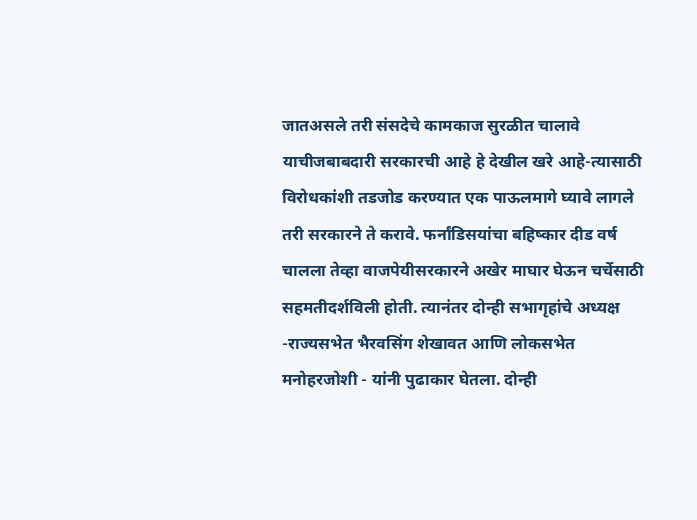जातअसले तरी संसदेचे कामकाज सुरळीत चालावे याचीजबाबदारी सरकारची आहे हे देखील खरे आहे-त्यासाठी विरोधकांशी तडजोड करण्यात एक पाऊलमागे घ्यावे लागले तरी सरकारने ते करावे. फर्नांडिसयांचा बहिष्कार दीड वर्ष चालला तेव्हा वाजपेयीसरकारने अखेर माघार घेऊन चर्चेसाठी सहमतीदर्शविली होती. त्यानंतर दोन्ही सभागृहांचे अध्यक्ष -राज्यसभेत भैरवसिंग शेखावत आणि लोकसभेत मनोहरजोशी - यांनी पुढाकार घेतला. दोन्ही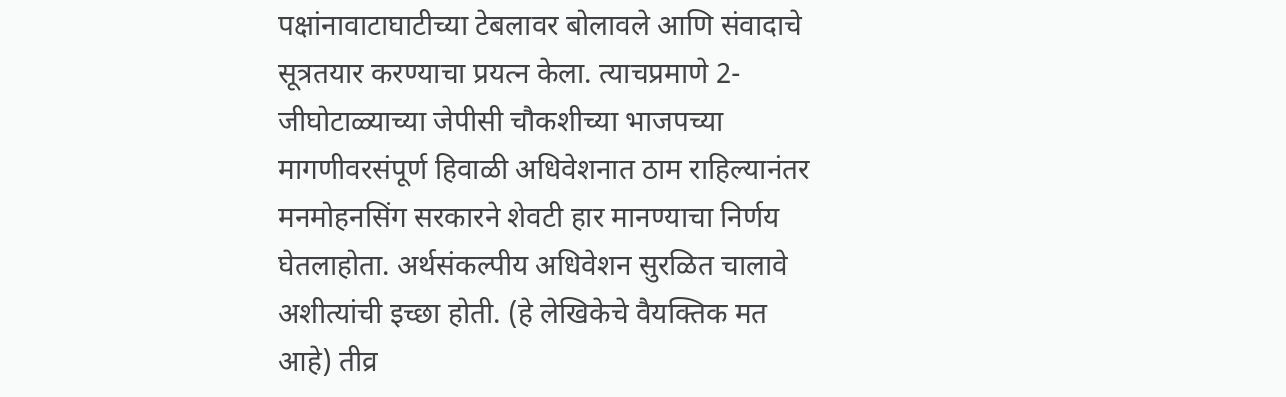पक्षांनावाटाघाटीच्या टेबलावर बोलावले आणि संवादाचे सूत्रतयार करण्याचा प्रयत्न केला. त्याचप्रमाणे 2-जीघोटाळ्याच्या जेपीसी चौकशीच्या भाजपच्या मागणीवरसंपूर्ण हिवाळी अधिवेशनात ठाम राहिल्यानंतर मनमोहनसिंग सरकारने शेवटी हार मानण्याचा निर्णय घेतलाहोता. अर्थसंकल्पीय अधिवेशन सुरळित चालावे अशीत्यांची इच्छा होती. (हे लेखिकेचे वैयक्तिक मत आहे) तीव्र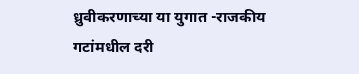ध्रुवीकरणाच्या या युगात -राजकीय गटांमधील दरी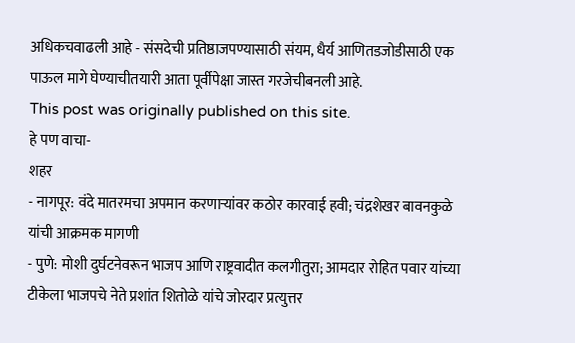अधिकचवाढली आहे - संसदेची प्रतिष्ठाजपण्यासाठी संयम, धैर्य आणितडजोडीसाठी एक पाऊल मागे घेण्याचीतयारी आता पूर्वीपेक्षा जास्त गरजेचीबनली आहे.
This post was originally published on this site.
हे पण वाचा-
शहर
- नागपूर: वंदे मातरमचा अपमान करणाऱ्यांवर कठोर कारवाई हवी; चंद्रशेखर बावनकुळे यांची आक्रमक मागणी
- पुणे: मोशी दुर्घटनेवरून भाजप आणि राष्ट्रवादीत कलगीतुरा; आमदार रोहित पवार यांच्या टीकेला भाजपचे नेते प्रशांत शितोळे यांचे जोरदार प्रत्युत्तर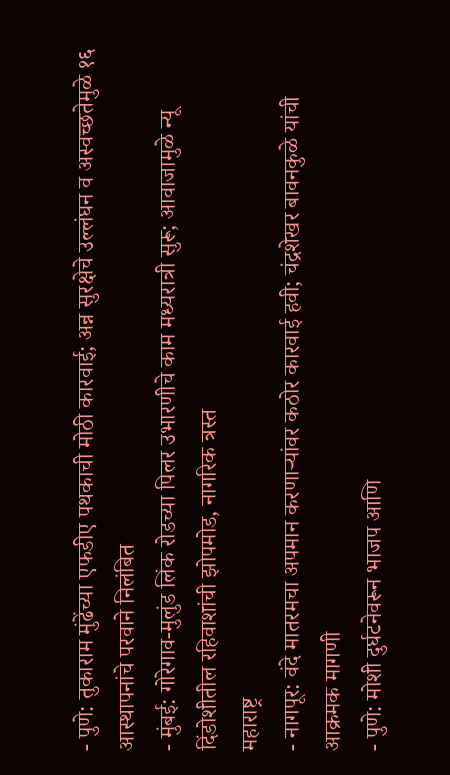- पुणे: तुकाराम मुंढेंच्या एफडीए पथकाची मोठी कारवाई; अन्न सुरक्षेचे उल्लंघन व अस्वच्छतेमुळे १६ आस्थापनांचे परवाने निलंबित
- मुंबई: गोरेगाव-मुलुंड लिंक रोडच्या पिलर उभारणीचे काम मध्यरात्री सुरू; आवाजामुळे न्यू दिंडोशीतील रहिवाशांची झोपमोड, नागरिक त्रस्त
महाराष्ट्र
- नागपूर: वंदे मातरमचा अपमान करणाऱ्यांवर कठोर कारवाई हवी; चंद्रशेखर बावनकुळे यांची आक्रमक मागणी
- पुणे: मोशी दुर्घटनेवरून भाजप आणि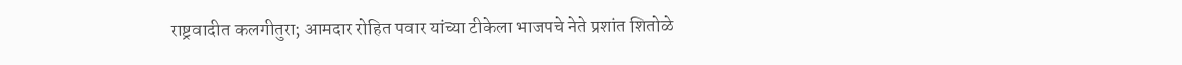राष्ट्रवादीत कलगीतुरा; आमदार रोहित पवार यांच्या टीकेला भाजपचे नेते प्रशांत शितोळे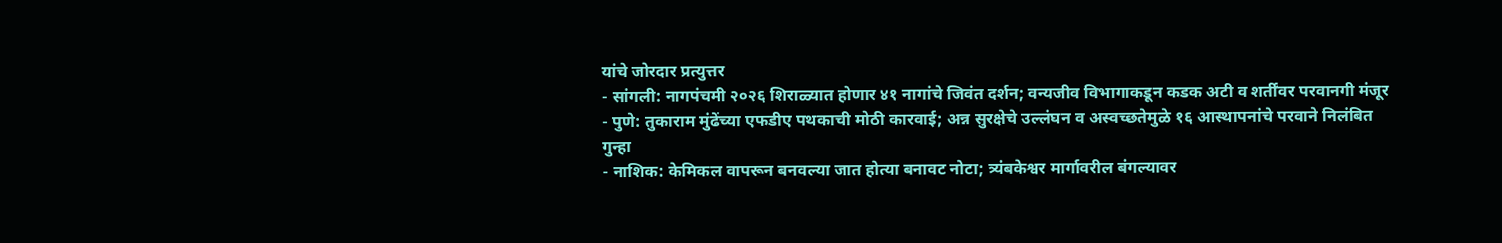यांचे जोरदार प्रत्युत्तर
- सांगली: नागपंचमी २०२६ शिराळ्यात होणार ४१ नागांचे जिवंत दर्शन; वन्यजीव विभागाकडून कडक अटी व शर्तींवर परवानगी मंजूर
- पुणे: तुकाराम मुंढेंच्या एफडीए पथकाची मोठी कारवाई; अन्न सुरक्षेचे उल्लंघन व अस्वच्छतेमुळे १६ आस्थापनांचे परवाने निलंबित
गुन्हा
- नाशिक: केमिकल वापरून बनवल्या जात होत्या बनावट नोटा; त्र्यंबकेश्वर मार्गावरील बंगल्यावर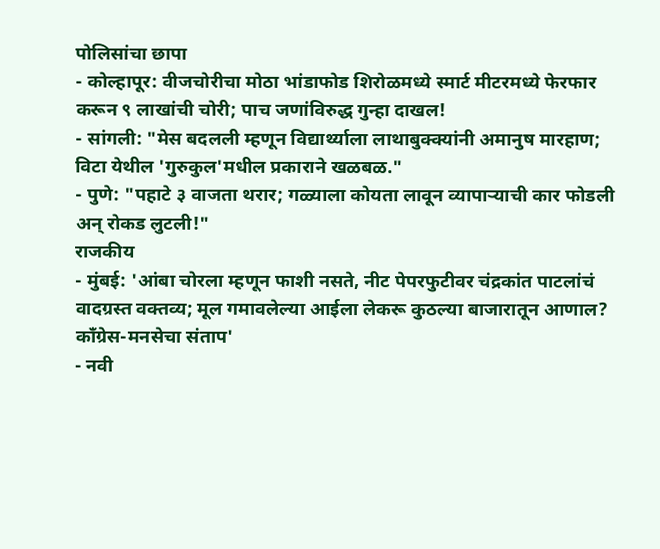पोलिसांचा छापा
- कोल्हापूर: वीजचोरीचा मोठा भांडाफोड शिरोळमध्ये स्मार्ट मीटरमध्ये फेरफार करून ९ लाखांची चोरी; पाच जणांविरुद्ध गुन्हा दाखल!
- सांगली: "मेस बदलली म्हणून विद्यार्थ्याला लाथाबुक्क्यांनी अमानुष मारहाण; विटा येथील 'गुरुकुल'मधील प्रकाराने खळबळ."
- पुणे: "पहाटे ३ वाजता थरार; गळ्याला कोयता लावून व्यापाऱ्याची कार फोडली अन् रोकड लुटली!"
राजकीय
- मुंबई: 'आंबा चोरला म्हणून फाशी नसते, नीट पेपरफुटीवर चंद्रकांत पाटलांचं वादग्रस्त वक्तव्य; मूल गमावलेल्या आईला लेकरू कुठल्या बाजारातून आणाल? काँग्रेस-मनसेचा संताप'
- नवी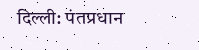दिल्ली: पंतप्रधान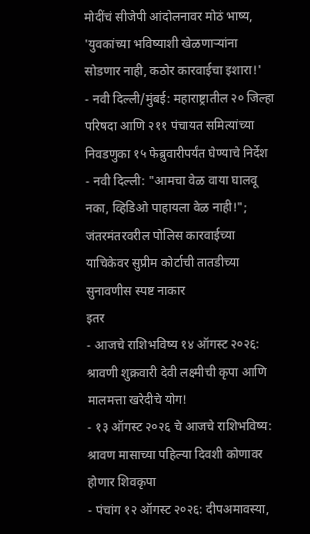मोदींचं सीजेपी आंदोलनावर मोठं भाष्य, 'युवकांच्या भविष्याशी खेळणाऱ्यांना सोडणार नाही, कठोर कारवाईचा इशारा!'
- नवी दिल्ली/मुंबई: महाराष्ट्रातील २० जिल्हा परिषदा आणि २११ पंचायत समित्यांच्या निवडणुका १५ फेब्रुवारीपर्यंत घेण्याचे निर्देश
- नवी दिल्ली: "आमचा वेळ वाया घालवू नका, व्हिडिओ पाहायला वेळ नाही!"; जंतरमंतरवरील पोलिस कारवाईच्या याचिकेवर सुप्रीम कोर्टाची तातडीच्या सुनावणीस स्पष्ट नाकार
इतर
- आजचे राशिभविष्य १४ ऑगस्ट २०२६: श्रावणी शुक्रवारी देवी लक्ष्मीची कृपा आणि मालमत्ता खरेदीचे योग!
- १३ ऑगस्ट २०२६ चे आजचे राशिभविष्य: श्रावण मासाच्या पहिल्या दिवशी कोणावर होणार शिवकृपा
- पंचांग १२ ऑगस्ट २०२६: दीपअमावस्या,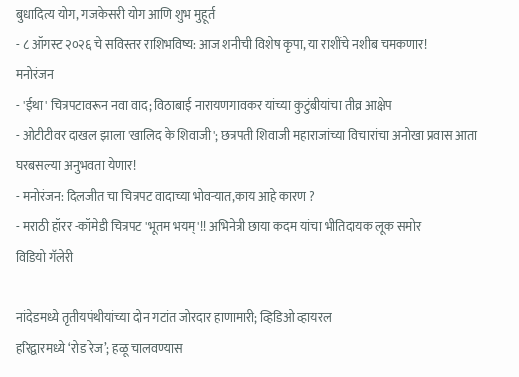बुधादित्य योग, गजकेसरी योग आणि शुभ मुहूर्त
- ८ ऑगस्ट २०२६ चे सविस्तर राशिभविष्य: आज शनीची विशेष कृपा, या राशींचे नशीब चमकणार!
मनोरंजन
- 'ईथा' चित्रपटावरून नवा वाद; विठाबाई नारायणगावकर यांच्या कुटुंबीयांचा तीव्र आक्षेप
- ओटीटीवर दाखल झाला 'खालिद के शिवाजी'; छत्रपती शिवाजी महाराजांच्या विचारांचा अनोखा प्रवास आता घरबसल्या अनुभवता येणार!
- मनोरंजन: दिलजीत चा चित्रपट वादाच्या भोवऱ्यात,काय आहे कारण ?
- मराठी हॉरर -कॉमेडी चित्रपट 'भूतम भयम्'!! अभिनेत्री छाया कदम यांचा भीतिदायक लूक समोर
विडियो गॅलेरी

नांदेडमध्ये तृतीयपंथीयांच्या दोन गटांत जोरदार हाणामारी; व्हिडिओ व्हायरल
हरिद्वारमध्ये ‘रोड रेज’; हळू चालवण्यास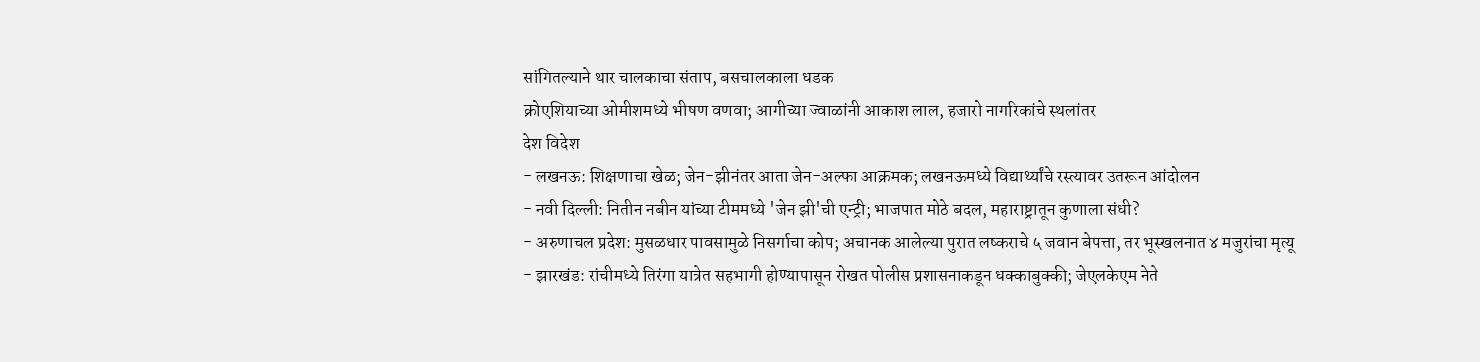सांगितल्याने थार चालकाचा संताप, बसचालकाला धडक
क्रोएशियाच्या ओमीशमध्ये भीषण वणवा; आगीच्या ज्वाळांनी आकाश लाल, हजारो नागरिकांचे स्थलांतर
देश विदेश
- लखनऊ: शिक्षणाचा खेळ; जेन-झीनंतर आता जेन-अल्फा आक्रमक; लखनऊमध्ये विद्यार्थ्यांचे रस्त्यावर उतरून आंदोलन
- नवी दिल्ली: नितीन नबीन यांच्या टीममध्ये 'जेन झी'ची एन्ट्री; भाजपात मोठे बदल, महाराष्ट्रातून कुणाला संधी?
- अरुणाचल प्रदेश: मुसळधार पावसामुळे निसर्गाचा कोप; अचानक आलेल्या पुरात लष्कराचे ५ जवान बेपत्ता, तर भूस्खलनात ४ मजुरांचा मृत्यू
- झारखंड: रांचीमध्ये तिरंगा यात्रेत सहभागी होण्यापासून रोखत पोलीस प्रशासनाकडून धक्काबुक्की; जेएलकेएम नेते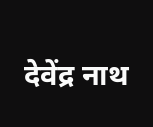देवेंद्र नाथ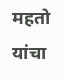महतो यांचा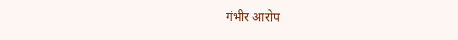गंभीर आरोप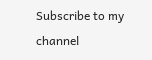Subscribe to my channel